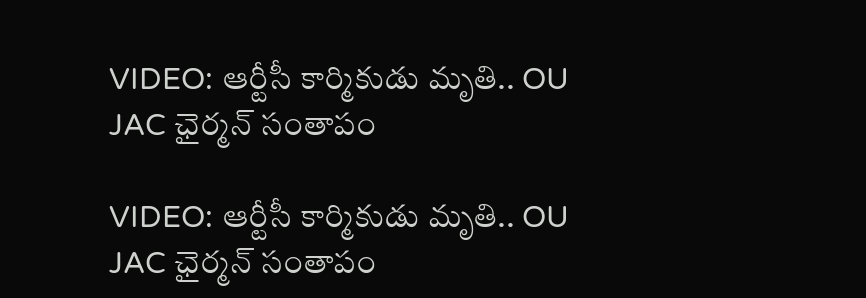VIDEO: ఆర్టీసీ కార్మికుడు మృతి.. OU JAC ఛైర్మన్ సంతాపం

VIDEO: ఆర్టీసీ కార్మికుడు మృతి.. OU JAC ఛైర్మన్ సంతాపం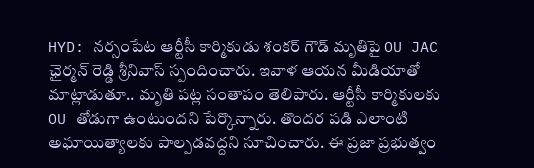HYD: నర్సంపేట ఆర్టీసీ కార్మికుడు శంకర్ గౌడ్ మృతిపై OU JAC ఛైర్మన్ రెడ్డి శ్రీనివాస్ స్పందించారు. ఇవాళ ఆయన మీడియాతో మాట్లాడుతూ.. మృతి పట్ల సంతాపం తెలిపారు. ఆర్టీసీ కార్మికులకు OU తోడుగా ఉంటుందని పేర్కొన్నారు. తొందర పడి ఎలాంటి అఘాయిత్యాలకు పాల్పడవద్దని సూచించారు. ఈ ప్రజా ప్రభుత్వం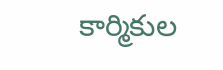కార్మికుల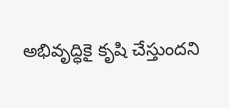అభివృద్ధికై కృషి చేస్తుందని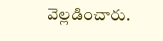వెల్లడించారు.